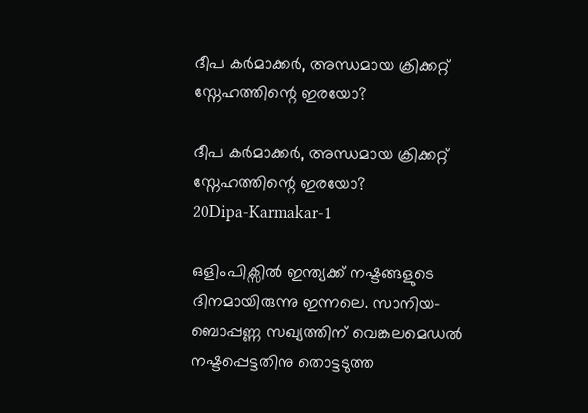ദീപ കർമാക്കർ, അന്ധമായ ക്രിക്കറ്റ് സ്നേഹത്തിന്റെ ഇരയോ?

ദീപ കർമാക്കർ, അന്ധമായ ക്രിക്കറ്റ് സ്നേഹത്തിന്റെ ഇരയോ?
20Dipa-Karmakar-1

ഒളിംപിക്സിൽ ഇന്ത്യക്ക് നഷ്ടങ്ങളുടെ ദിനമായിരുന്നു ഇന്നലെ. സാനിയ-ബൊപ്പണ്ണ സഖ്യത്തിന് വെങ്കലമെഡൽ നഷ്ടപ്പെട്ടതിനു തൊട്ടടുത്ത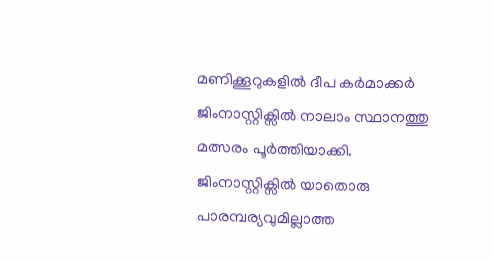മണിക്കൂറുകളിൽ ദീപ കർമാക്കർ ജിംനാസ്റ്റിക്സിൽ നാലാം സ്ഥാനത്തു മത്സരം പൂർത്തിയാക്കി. ജിംനാസ്റ്റിക്സിൽ യാതൊരു പാരമ്പര്യവുമില്ലാത്ത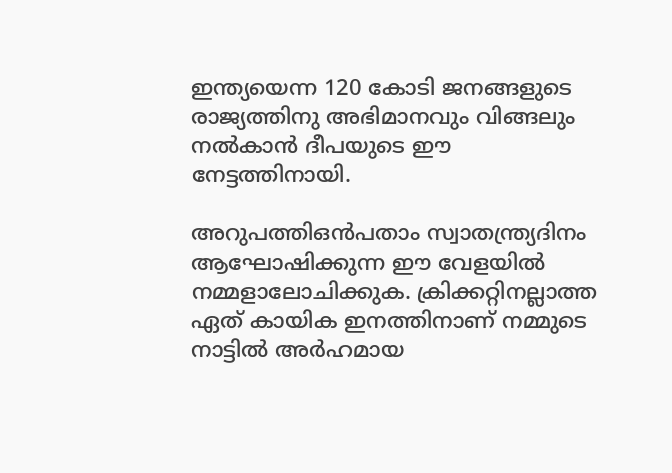ഇന്ത്യയെന്ന 120 കോടി ജനങ്ങളുടെ രാജ്യത്തിനു അഭിമാനവും വിങ്ങലും നൽകാൻ ദീപയുടെ ഈ നേട്ടത്തിനായി.

അറുപത്തിഒൻപതാം സ്വാതന്ത്ര്യദിനം ആഘോഷിക്കുന്ന ഈ വേളയിൽ നമ്മളാലോചിക്കുക. ക്രിക്കറ്റിനല്ലാത്ത ഏത് കായിക ഇനത്തിനാണ് നമ്മുടെ നാട്ടിൽ അർഹമായ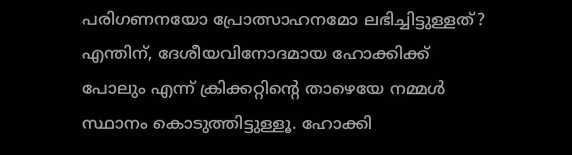പരിഗണനയോ പ്രോത്സാഹനമോ ലഭിച്ചിട്ടുള്ളത്? എന്തിന്, ദേശീയവിനോദമായ ഹോക്കിക്ക് പോലും എന്ന് ക്രിക്കറ്റിന്റെ താഴെയേ നമ്മൾ സ്ഥാനം കൊടുത്തിട്ടുള്ളൂ. ഹോക്കി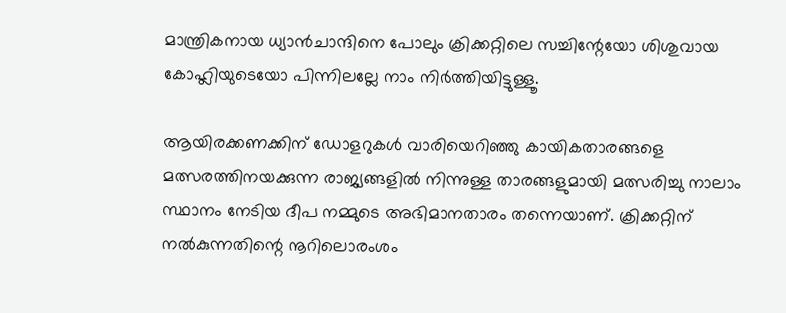മാന്ത്രികനായ ധ്യാൻചാന്ദിനെ പോലും ക്രിക്കറ്റിലെ സച്ചിന്റേയോ ശിശുവായ കോഹ്ലിയുടെയോ പിന്നിലല്ലേ നാം നിർത്തിയിട്ടുള്ളൂ.

ആയിരക്കണക്കിന് ഡോളറുകൾ വാരിയെറിഞ്ഞു കായികതാരങ്ങളെ മത്സരത്തിനയക്കുന്ന രാജ്യങ്ങളിൽ നിന്നുള്ള താരങ്ങളുമായി മത്സരിച്ചു നാലാം സ്ഥാനം നേടിയ ദീപ നമ്മുടെ അഭിമാനതാരം തന്നെയാണ്. ക്രിക്കറ്റിന് നൽകുന്നതിന്റെ നൂറിലൊരംശം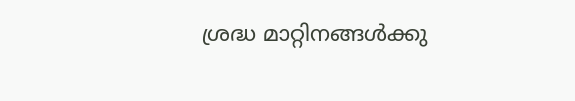ശ്രദ്ധ മാറ്റിനങ്ങൾക്കു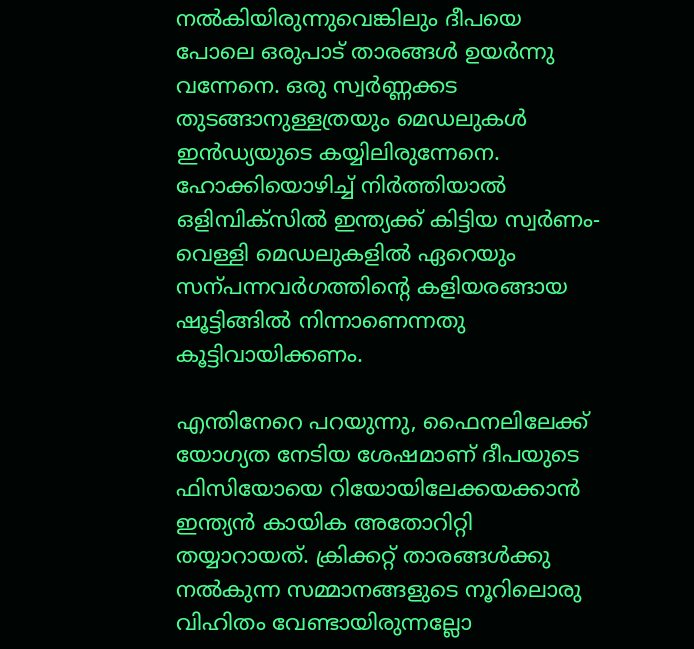നൽകിയിരുന്നുവെങ്കിലും ദീപയെ പോലെ ഒരുപാട് താരങ്ങൾ ഉയർന്നു വന്നേനെ. ഒരു സ്വർണ്ണക്കട തുടങ്ങാനുള്ളത്രയും മെഡലുകൾ ഇൻഡ്യയുടെ കയ്യിലിരുന്നേനെ.
ഹോക്കിയൊഴിച്ച് നിർത്തിയാൽ ഒളിമ്പിക്സിൽ ഇന്ത്യക്ക് കിട്ടിയ സ്വർണം-വെള്ളി മെഡലുകളിൽ ഏറെയും സന്പന്നവർഗത്തിന്റെ കളിയരങ്ങായ ഷൂട്ടിങ്ങിൽ നിന്നാണെന്നതു കൂട്ടിവായിക്കണം.

എന്തിനേറെ പറയുന്നു, ഫൈനലിലേക്ക് യോഗ്യത നേടിയ ശേഷമാണ് ദീപയുടെ ഫിസിയോയെ റിയോയിലേക്കയക്കാൻ ഇന്ത്യൻ കായിക അതോറിറ്റി തയ്യാറായത്. ക്രിക്കറ്റ് താരങ്ങൾക്കു നൽകുന്ന സമ്മാനങ്ങളുടെ നൂറിലൊരു വിഹിതം വേണ്ടായിരുന്നല്ലോ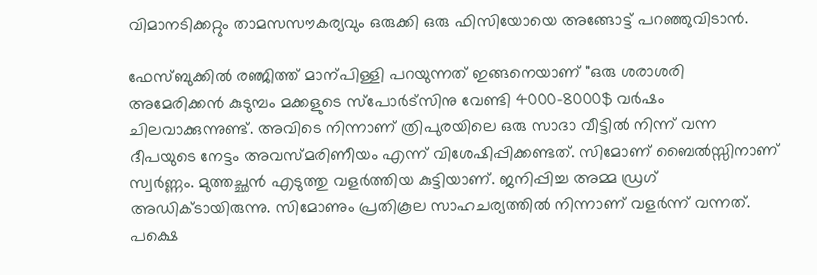വിമാനടിക്കറ്റും താമസസൗകര്യവും ഒരുക്കി ഒരു ഫിസിയോയെ അങ്ങോട്ട് പറഞ്ഞുവിടാൻ.

ഫേസ്‌ബുക്കിൽ രഞ്ജിത്ത് മാന്പിള്ളി പറയുന്നത് ഇങ്ങനെയാണ് "ഒരു ശരാശരി അമേരിക്കൻ കുടുമ്പം മക്കളുടെ സ്‌‌പോർട്‌‌സിനു വേണ്ടി 4000-8000$ വർഷം ചിലവാക്കുന്നുണ്ട്. അവിടെ നിന്നാണ് ത്രിപുരയിലെ ഒരു സാദാ വീട്ടിൽ നിന്ന് വന്ന ദീപയുടെ നേട്ടം അവസ്മരിണീയം എന്ന് വിശേഷിപ്പിക്കണ്ടത്. സിമോണ് ബൈൽസ്സിനാണ് സ്വർണ്ണം. മുത്തച്ഛൻ എടുത്തു വളർത്തിയ കുട്ടിയാണ്. ജനിപ്പിച്ച അമ്മ ഡ്രഗ് അഡിക്ടായിരുന്നു. സിമോണും പ്രതികൂല സാഹചര്യത്തിൽ നിന്നാണ് വളർന്ന് വന്നത്. പക്ഷെ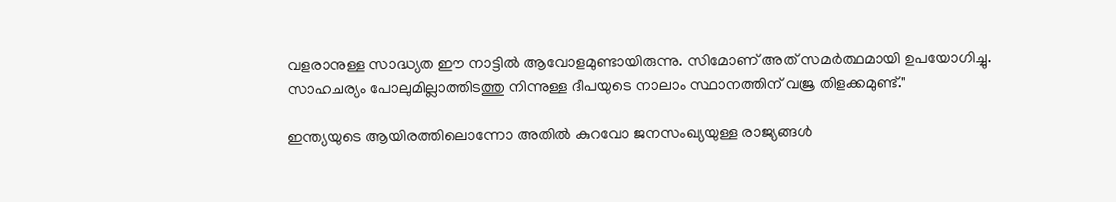വളരാനുള്ള സാദ്ധ്യത ഈ നാട്ടിൽ ആവോളമുണ്ടായിരുന്നു. സിമോണ് അത് സമർത്ഥമായി ഉപയോഗിച്ചു. സാഹചര്യം പോലുമില്ലാത്തിടത്തു നിന്നുള്ള ദീപയുടെ നാലാം സ്ഥാനത്തിന് വജ്ര തിളക്കമുണ്ട്."

ഇന്ത്യയുടെ ആയിരത്തിലൊന്നോ അതിൽ കുറവോ ജനസംഖ്യയുള്ള രാജ്യങ്ങൾ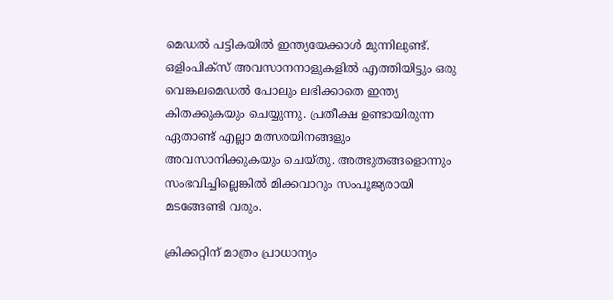മെഡൽ പട്ടികയിൽ ഇന്ത്യയേക്കാൾ മുന്നിലുണ്ട്. ഒളിംപിക്സ് അവസാനനാളുകളിൽ എത്തിയിട്ടും ഒരു വെങ്കലമെഡൽ പോലും ലഭിക്കാതെ ഇന്ത്യ കിതക്കുകയും ചെയ്യുന്നു. പ്രതീക്ഷ ഉണ്ടായിരുന്ന ഏതാണ്ട് എല്ലാ മത്സരയിനങ്ങളും അവസാനിക്കുകയും ചെയ്തു. അത്ഭുതങ്ങളൊന്നും സംഭവിച്ചില്ലെങ്കിൽ മിക്കവാറും സംപൂജ്യരായി മടങ്ങേണ്ടി വരും.

ക്രിക്കറ്റിന് മാത്രം പ്രാധാന്യം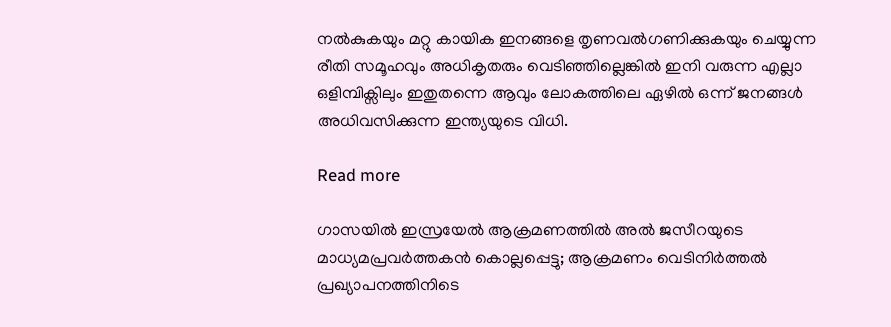നൽകുകയും മറ്റു കായിക ഇനങ്ങളെ തൃണവൽഗണിക്കുകയും ചെയ്യുന്ന രീതി സമൂഹവും അധികൃതരും വെടിഞ്ഞില്ലെങ്കിൽ ഇനി വരുന്ന എല്ലാ ഒളിമ്പിക്സിലും ഇതുതന്നെ ആവും ലോകത്തിലെ ഏഴിൽ ഒന്ന് ജനങ്ങൾ അധിവസിക്കുന്ന ഇന്ത്യയുടെ വിധി.

Read more

ഗാസയിൽ ഇസ്രയേൽ ആക്രമണത്തിൽ അൽ ജസീറയുടെ മാധ്യമപ്രവർത്തകൻ കൊല്ലപ്പെട്ടു; ആക്രമണം വെടിനിർത്തൽ പ്രഖ്യാപനത്തിനിടെ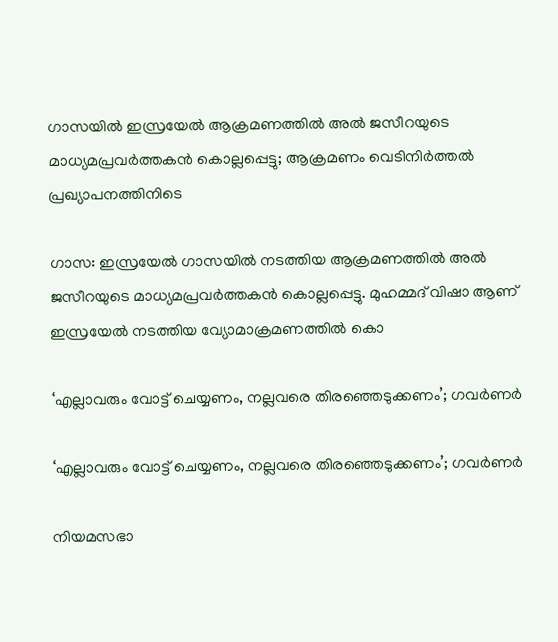ഗാസയിൽ ഇസ്രയേൽ ആക്രമണത്തിൽ അൽ ജസീറയുടെ മാധ്യമപ്രവർത്തകൻ കൊല്ലപ്പെട്ടു; ആക്രമണം വെടിനിർത്തൽ പ്രഖ്യാപനത്തിനിടെ

ഗാസ: ഇസ്രയേൽ ഗാസയിൽ നടത്തിയ ആക്രമണത്തിൽ അൽ ജസീറയുടെ മാധ്യമപ്രവർത്തകൻ കൊല്ലപ്പെട്ടു. മുഹമ്മദ് വിഷാ ആണ് ഇസ്രയേൽ നടത്തിയ വ്യോമാക്രമണത്തിൽ കൊ

‘എല്ലാവരും വോട്ട് ചെയ്യണം, നല്ലവരെ തിരഞ്ഞെടുക്കണം’; ഗവർണർ

‘എല്ലാവരും വോട്ട് ചെയ്യണം, നല്ലവരെ തിരഞ്ഞെടുക്കണം’; ഗവർണർ

നിയമസഭാ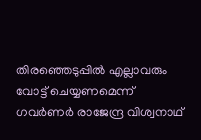തിരഞ്ഞെടുപ്പിൽ എല്ലാവരും വോട്ട് ചെയ്യണമെന്ന് ഗവർണർ രാജേന്ദ്ര വിശ്വനാഥ്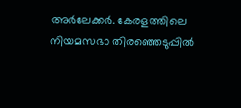അർലേക്കർ. കേരളത്തിലെ നിയമസഭാ തിരഞ്ഞെടുപ്പിൽ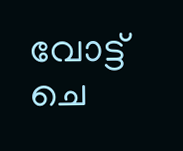വോട്ട് ചെ